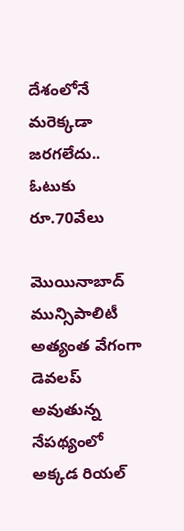దేశంలోనే మరెక్కడా జరగలేదు.. ఓటుకు రూ.70వేలు

మొయినాబాద్ మున్సిపాలిటీ అత్యంత వేగంగా డెవలప్ అవుతున్న నేపథ్యంలో అక్కడ రియల్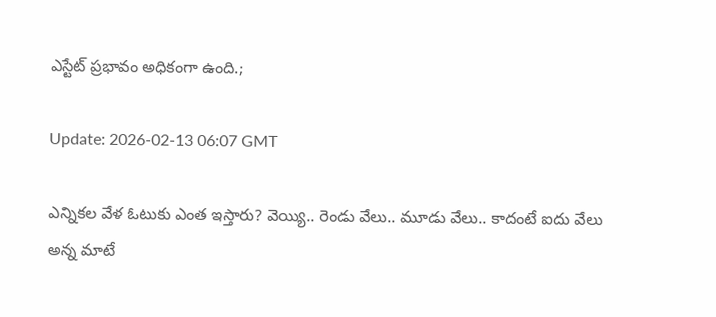ఎస్టేట్ ప్రభావం అధికంగా ఉంది.;

Update: 2026-02-13 06:07 GMT

ఎన్నికల వేళ ఓటుకు ఎంత ఇస్తారు? వెయ్యి.. రెండు వేలు.. మూడు వేలు.. కాదంటే ఐదు వేలు అన్న మాటే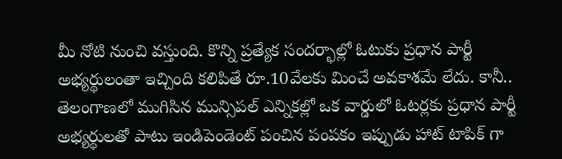మీ నోటి నుంచి వస్తుంది. కొన్ని ప్రత్యేక సందర్భాల్లో ఓటుకు ప్రధాన పార్టీ అభ్యర్థులంతా ఇచ్చింది కలిపితే రూ.10వేలకు మించే అవకాశమే లేదు. కానీ.. తెలంగాణలో ముగిసిన మున్సిపల్ ఎన్నికల్లో ఒక వార్డులో ఓటర్లకు ప్రధాన పార్టీ అభ్యర్థులతో పాటు ఇండిపెండెంట్ పంచిన పంపకం ఇప్పుడు హాట్ టాపిక్ గా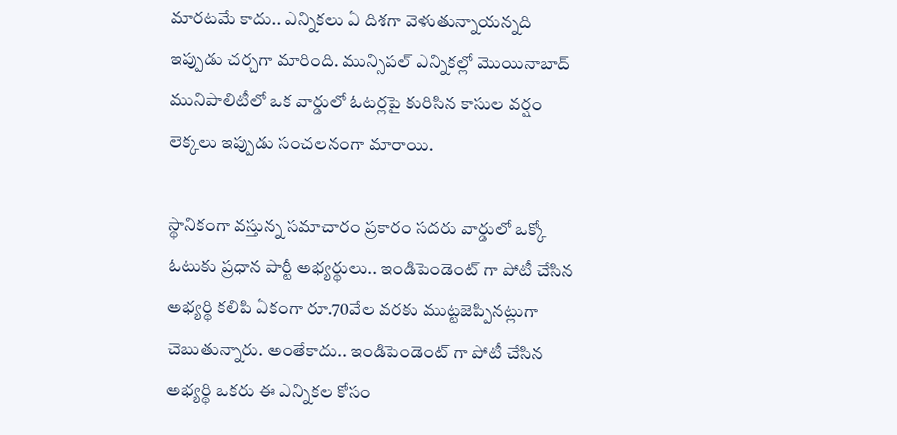మారటమే కాదు.. ఎన్నికలు ఏ దిశగా వెళుతున్నాయన్నది ఇప్పుడు చర్చగా మారింది. మున్సిపల్ ఎన్నికల్లో మొయినాబాద్ మునిపాలిటీలో ఒక వార్డులో ఓటర్లపై కురిసిన కాసుల వర్షం లెక్కలు ఇప్పుడు సంచలనంగా మారాయి.

స్థానికంగా వస్తున్న సమాచారం ప్రకారం సదరు వార్డులో ఒక్కో ఓటుకు ప్రధాన పార్టీ అభ్యర్థులు.. ఇండిపెండెంట్ గా పోటీ చేసిన అభ్యర్థి కలిపి ఏకంగా రూ.70వేల వరకు ముట్టజెప్పినట్లుగా చెబుతున్నారు. అంతేకాదు.. ఇండిపెండెంట్ గా పోటీ చేసిన అభ్యర్థి ఒకరు ఈ ఎన్నికల కోసం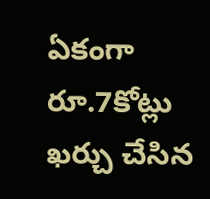ఏకంగా రూ.7కోట్లు ఖర్చు చేసిన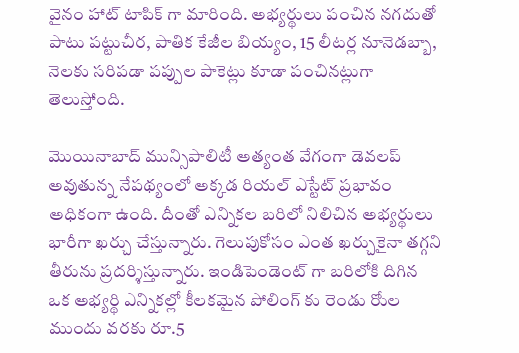వైనం హాట్ టాపిక్ గా మారింది. అభ్యర్థులు పంచిన నగదుతో పాటు పట్టుచీర, పాతిక కేజీల బియ్యం, 15 లీటర్ల నూనెడబ్బా, నెలకు సరిపడా పప్పుల పాకెట్లు కూడా పంచినట్లుగా తెలుస్తోంది.

మొయినాబాద్ మున్సిపాలిటీ అత్యంత వేగంగా డెవలప్ అవుతున్న నేపథ్యంలో అక్కడ రియల్ ఎస్టేట్ ప్రభావం అధికంగా ఉంది. దీంతో ఎన్నికల బరిలో నిలిచిన అభ్యర్థులు భారీగా ఖర్చు చేస్తున్నారు. గెలుపుకోసం ఎంత ఖర్చుకైనా తగ్గని తీరును ప్రదర్శిస్తున్నారు. ఇండిపెండెంట్ గా బరిలోకి దిగిన ఒక అభ్యర్థి ఎన్నికల్లో కీలకమైన పోలింగ్ కు రెండు రోుల ముందు వరకు రూ.5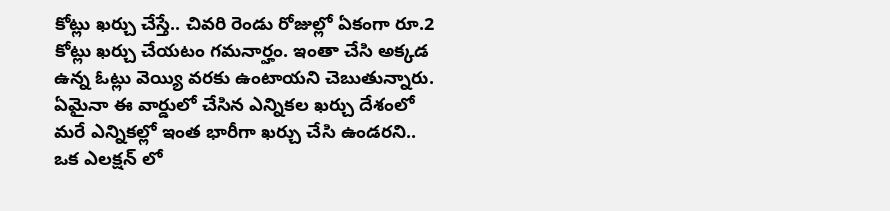కోట్లు ఖర్చు చేస్తే.. చివరి రెండు రోజుల్లో ఏకంగా రూ.2 కోట్లు ఖర్చు చేయటం గమనార్హం. ఇంతా చేసి అక్కడ ఉన్న ఓట్లు వెయ్యి వరకు ఉంటాయని చెబుతున్నారు. ఏమైనా ఈ వార్డులో చేసిన ఎన్నికల ఖర్చు దేశంలో మరే ఎన్నికల్లో ఇంత భారీగా ఖర్చు చేసి ఉండరని.. ఒక ఎలక్షన్ లో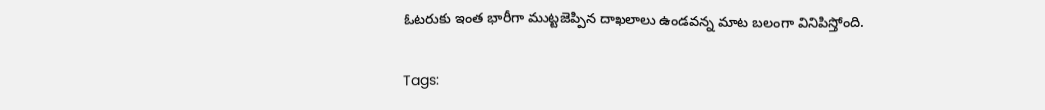ఓటరుకు ఇంత భారీగా ముట్టజెప్పిన దాఖలాలు ఉండవన్న మాట బలంగా వినిపిస్తోంది.

Tags: